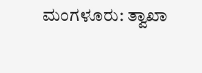ಮಂಗಳೂರು: ತ್ವಾಖಾ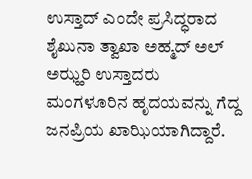ಉಸ್ತಾದ್ ಎಂದೇ ಪ್ರಸಿದ್ಧರಾದ ಶೈಖುನಾ ತ್ವಾಖಾ ಅಹ್ಮದ್ ಅಲ್ ಅಝ್ಹರಿ ಉಸ್ತಾದರು ಮಂಗಳೂರಿನ ಹೃದಯವನ್ನು ಗೆದ್ದ ಜನಪ್ರಿಯ ಖಾಝಿಯಾಗಿದ್ದಾರೆ.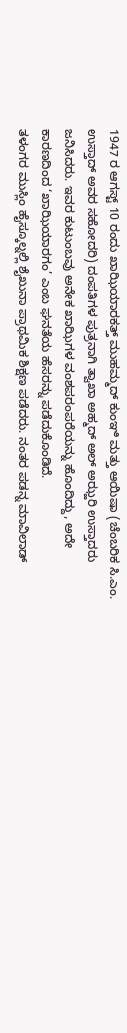1947 ರ ಆಗಸ್ಟ್ 10 ರಂದು ಖಾಝಿಯಾರಕತ್ತ್ ಮುಹಮ್ಮದ್ ಕುಂಞಿ ಮತ್ತು ಆಯಿಷಾ (ಚೆಂಬರಿಕ ಸಿ.ಎಂ. ಉಸ್ತಾದ್ ಅವರ ಸಹೋದರಿ) ದಂಪತಿಗಳ ಪುತ್ರನಾಗಿ ತ್ವಾಖಾ ಅಹ್ಮದ್ ಅಲ್ ಅಝ್ಹರಿ ಉಸ್ತಾದರು ಜನಿಸಿದರು. ಇವರ ಕುಟುಂಬವು ಅನೇಕ ಖಾಝಿಗಳ ವಂಶಪರಂಪರೆಯನ್ನು ಹೊಂದಿದ್ದು, ಅದೇ ಕಾರಣದಿಂದ ‘ಖಾಝಿಯಾರಗಂ’ ಎಂಬ ಘನತೆಯ ಹೆಸರನ್ನು ಪಡೆದುಕೊಂಡಿದೆ.
ತಳಂಗರ ಮುಸ್ಲಿಂ ಹೈಸ್ಕೂಲ್ನಲ್ಲಿ ಶೈಖುನಾ ಪ್ರಾಥಮಿಕ ಶಿಕ್ಷಣ ಪಡೆದರು. ನಂತರ ಪಡನ್ನ ಮಾವಿಲಾಡ್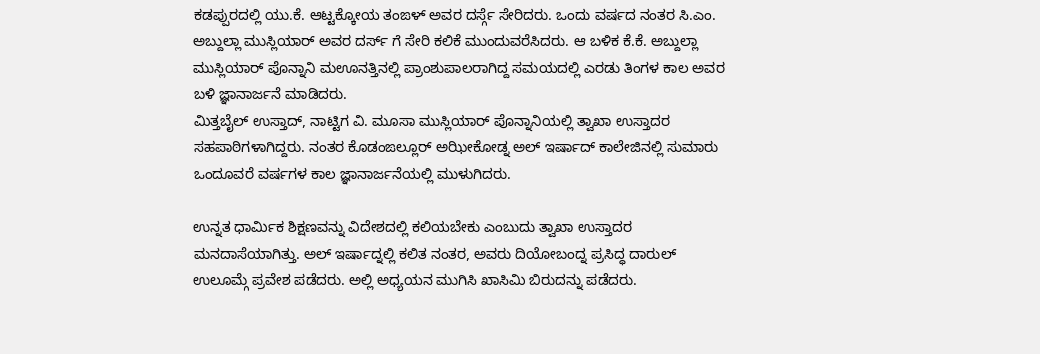ಕಡಪ್ಪುರದಲ್ಲಿ ಯು.ಕೆ. ಆಟ್ಟಕ್ಕೋಯ ತಂಙಳ್ ಅವರ ದರ್ಸ್ಗೆ ಸೇರಿದರು. ಒಂದು ವರ್ಷದ ನಂತರ ಸಿ.ಎಂ. ಅಬ್ದುಲ್ಲಾ ಮುಸ್ಲಿಯಾರ್ ಅವರ ದರ್ಸ್ ಗೆ ಸೇರಿ ಕಲಿಕೆ ಮುಂದುವರೆಸಿದರು. ಆ ಬಳಿಕ ಕೆ.ಕೆ. ಅಬ್ದುಲ್ಲಾ ಮುಸ್ಲಿಯಾರ್ ಪೊನ್ನಾನಿ ಮಊನತ್ತಿನಲ್ಲಿ ಪ್ರಾಂಶುಪಾಲರಾಗಿದ್ದ ಸಮಯದಲ್ಲಿ ಎರಡು ತಿಂಗಳ ಕಾಲ ಅವರ ಬಳಿ ಜ್ಞಾನಾರ್ಜನೆ ಮಾಡಿದರು.
ಮಿತ್ತಬೈಲ್ ಉಸ್ತಾದ್, ನಾಟ್ಟಿಗ ವಿ. ಮೂಸಾ ಮುಸ್ಲಿಯಾರ್ ಪೊನ್ನಾನಿಯಲ್ಲಿ ತ್ವಾಖಾ ಉಸ್ತಾದರ ಸಹಪಾಠಿಗಳಾಗಿದ್ದರು. ನಂತರ ಕೊಡಂಙಲ್ಲೂರ್ ಅಝೀಕೋಡ್ನ ಅಲ್ ಇರ್ಷಾದ್ ಕಾಲೇಜಿನಲ್ಲಿ ಸುಮಾರು ಒಂದೂವರೆ ವರ್ಷಗಳ ಕಾಲ ಜ್ಞಾನಾರ್ಜನೆಯಲ್ಲಿ ಮುಳುಗಿದರು.

ಉನ್ನತ ಧಾರ್ಮಿಕ ಶಿಕ್ಷಣವನ್ನು ವಿದೇಶದಲ್ಲಿ ಕಲಿಯಬೇಕು ಎಂಬುದು ತ್ವಾಖಾ ಉಸ್ತಾದರ ಮನದಾಸೆಯಾಗಿತ್ತು. ಅಲ್ ಇರ್ಷಾದ್ನಲ್ಲಿ ಕಲಿತ ನಂತರ, ಅವರು ದಿಯೋಬಂದ್ನ ಪ್ರಸಿದ್ಧ ದಾರುಲ್ ಉಲೂಮ್ಗೆ ಪ್ರವೇಶ ಪಡೆದರು. ಅಲ್ಲಿ ಅಧ್ಯಯನ ಮುಗಿಸಿ ಖಾಸಿಮಿ ಬಿರುದನ್ನು ಪಡೆದರು.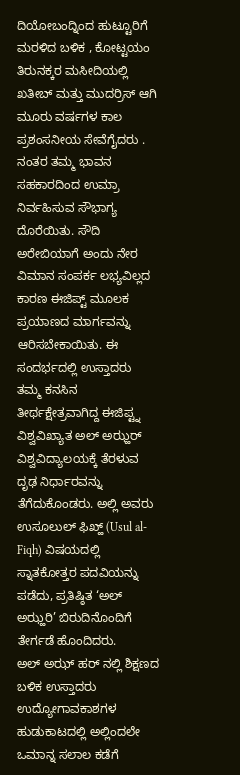ದಿಯೋಬಂದ್ನಿಂದ ಹುಟ್ಟೂರಿಗೆ ಮರಳಿದ ಬಳಿಕ , ಕೋಟ್ಟಯಂ ತಿರುನಕ್ಕರ ಮಸೀದಿಯಲ್ಲಿ ಖತೀಬ್ ಮತ್ತು ಮುದರ್ರಿಸ್ ಆಗಿ ಮೂರು ವರ್ಷಗಳ ಕಾಲ ಪ್ರಶಂಸನೀಯ ಸೇವೆಗೈದರು . ನಂತರ ತಮ್ಮ ಭಾವನ ಸಹಕಾರದಿಂದ ಉಮ್ರಾ ನಿರ್ವಹಿಸುವ ಸೌಭಾಗ್ಯ ದೊರೆಯಿತು. ಸೌದಿ ಅರೇಬಿಯಾಗೆ ಅಂದು ನೇರ ವಿಮಾನ ಸಂಪರ್ಕ ಲಭ್ಯವಿಲ್ಲದ ಕಾರಣ ಈಜಿಪ್ಟ್ ಮೂಲಕ ಪ್ರಯಾಣದ ಮಾರ್ಗವನ್ನು ಆರಿಸಬೇಕಾಯಿತು. ಈ ಸಂದರ್ಭದಲ್ಲಿ ಉಸ್ತಾದರು ತಮ್ಮ ಕನಸಿನ ತೀರ್ಥಕ್ಷೇತ್ರವಾಗಿದ್ದ ಈಜಿಪ್ಟ್ನ ವಿಶ್ವವಿಖ್ಯಾತ ಅಲ್ ಅಝ್ಹರ್ ವಿಶ್ವವಿದ್ಯಾಲಯಕ್ಕೆ ತೆರಳುವ ದೃಢ ನಿರ್ಧಾರವನ್ನು ತೆಗೆದುಕೊಂಡರು. ಅಲ್ಲಿ ಅವರು ಉಸೂಲುಲ್ ಫಿಖ್ಹ್ (Usul al-Fiqh) ವಿಷಯದಲ್ಲಿ ಸ್ನಾತಕೋತ್ತರ ಪದವಿಯನ್ನು ಪಡೆದು, ಪ್ರತಿಷ್ಠಿತ ‘ಅಲ್ ಅಝ್ಹರಿ’ ಬಿರುದಿನೊಂದಿಗೆ ತೇರ್ಗಡೆ ಹೊಂದಿದರು.
ಅಲ್ ಅಝ್ ಹರ್ ನಲ್ಲಿ ಶಿಕ್ಷಣದ ಬಳಿಕ ಉಸ್ತಾದರು ಉದ್ಯೋಗಾವಕಾಶಗಳ ಹುಡುಕಾಟದಲ್ಲಿ ಅಲ್ಲಿಂದಲೇ ಒಮಾನ್ನ ಸಲಾಲ ಕಡೆಗೆ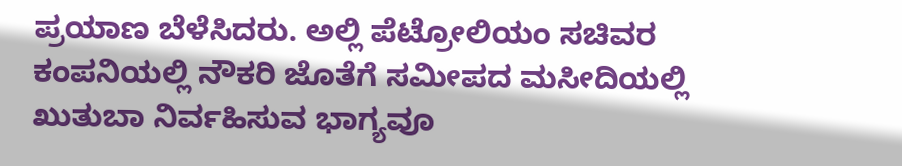ಪ್ರಯಾಣ ಬೆಳೆಸಿದರು. ಅಲ್ಲಿ ಪೆಟ್ರೋಲಿಯಂ ಸಚಿವರ ಕಂಪನಿಯಲ್ಲಿ ನೌಕರಿ ಜೊತೆಗೆ ಸಮೀಪದ ಮಸೀದಿಯಲ್ಲಿ ಖುತುಬಾ ನಿರ್ವಹಿಸುವ ಭಾಗ್ಯವೂ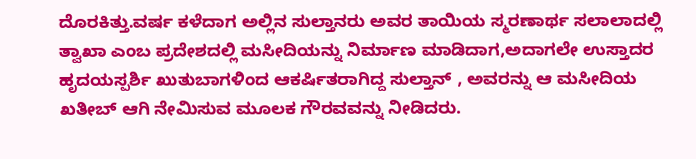ದೊರಕಿತ್ತು.ವರ್ಷ ಕಳೆದಾಗ ಅಲ್ಲಿನ ಸುಲ್ತಾನರು ಅವರ ತಾಯಿಯ ಸ್ಮರಣಾರ್ಥ ಸಲಾಲಾದಲ್ಲಿ ತ್ವಾಖಾ ಎಂಬ ಪ್ರದೇಶದಲ್ಲಿ ಮಸೀದಿಯನ್ನು ನಿರ್ಮಾಣ ಮಾಡಿದಾಗ,ಅದಾಗಲೇ ಉಸ್ತಾದರ ಹೃದಯಸ್ಪರ್ಶಿ ಖುತುಬಾಗಳಿಂದ ಆಕರ್ಷಿತರಾಗಿದ್ದ ಸುಲ್ತಾನ್ , ಅವರನ್ನು ಆ ಮಸೀದಿಯ ಖತೀಬ್ ಆಗಿ ನೇಮಿಸುವ ಮೂಲಕ ಗೌರವವನ್ನು ನೀಡಿದರು.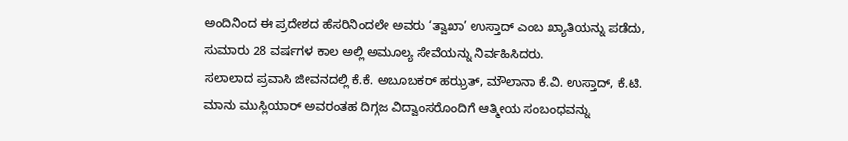ಅಂದಿನಿಂದ ಈ ಪ್ರದೇಶದ ಹೆಸರಿನಿಂದಲೇ ಅವರು ‘ತ್ವಾಖಾ’ ಉಸ್ತಾದ್ ಎಂಬ ಖ್ಯಾತಿಯನ್ನು ಪಡೆದು, ಸುಮಾರು 28 ವರ್ಷಗಳ ಕಾಲ ಅಲ್ಲಿ ಅಮೂಲ್ಯ ಸೇವೆಯನ್ನು ನಿರ್ವಹಿಸಿದರು.
ಸಲಾಲಾದ ಪ್ರವಾಸಿ ಜೀವನದಲ್ಲಿ ಕೆ.ಕೆ. ಅಬೂಬಕರ್ ಹಝ್ರತ್, ಮೌಲಾನಾ ಕೆ.ವಿ. ಉಸ್ತಾದ್, ಕೆ.ಟಿ. ಮಾನು ಮುಸ್ಲಿಯಾರ್ ಅವರಂತಹ ದಿಗ್ಗಜ ವಿದ್ವಾಂಸರೊಂದಿಗೆ ಆತ್ಮೀಯ ಸಂಬಂಧವನ್ನು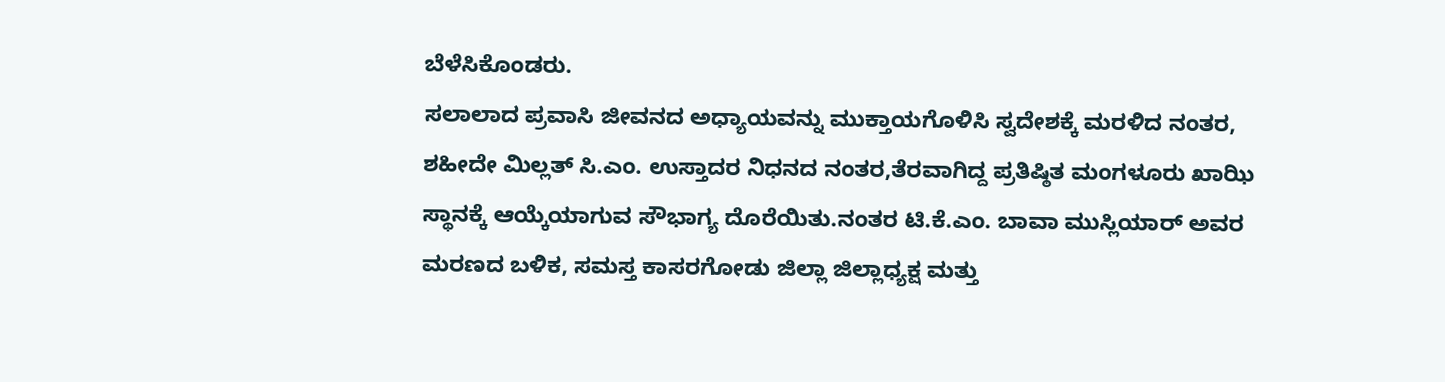ಬೆಳೆಸಿಕೊಂಡರು.
ಸಲಾಲಾದ ಪ್ರವಾಸಿ ಜೀವನದ ಅಧ್ಯಾಯವನ್ನು ಮುಕ್ತಾಯಗೊಳಿಸಿ ಸ್ವದೇಶಕ್ಕೆ ಮರಳಿದ ನಂತರ, ಶಹೀದೇ ಮಿಲ್ಲತ್ ಸಿ.ಎಂ. ಉಸ್ತಾದರ ನಿಧನದ ನಂತರ,ತೆರವಾಗಿದ್ದ ಪ್ರತಿಷ್ಠಿತ ಮಂಗಳೂರು ಖಾಝಿ ಸ್ಥಾನಕ್ಕೆ ಆಯ್ಕೆಯಾಗುವ ಸೌಭಾಗ್ಯ ದೊರೆಯಿತು.ನಂತರ ಟಿ.ಕೆ.ಎಂ. ಬಾವಾ ಮುಸ್ಲಿಯಾರ್ ಅವರ ಮರಣದ ಬಳಿಕ, ಸಮಸ್ತ ಕಾಸರಗೋಡು ಜಿಲ್ಲಾ ಜಿಲ್ಲಾಧ್ಯಕ್ಷ ಮತ್ತು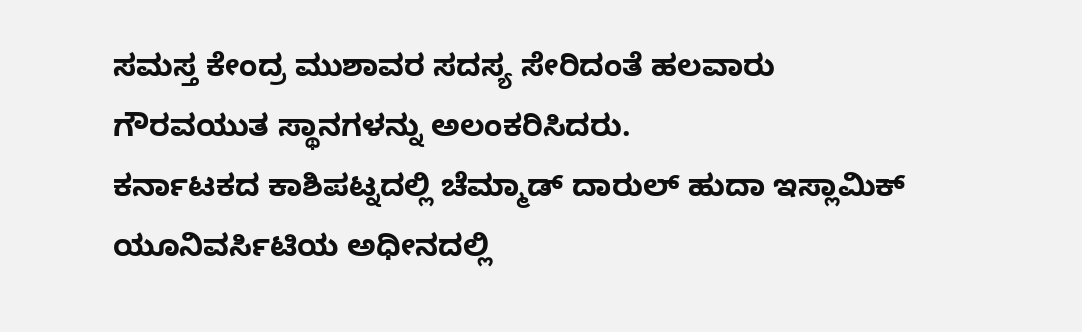ಸಮಸ್ತ ಕೇಂದ್ರ ಮುಶಾವರ ಸದಸ್ಯ ಸೇರಿದಂತೆ ಹಲವಾರು ಗೌರವಯುತ ಸ್ಥಾನಗಳನ್ನು ಅಲಂಕರಿಸಿದರು.
ಕರ್ನಾಟಕದ ಕಾಶಿಪಟ್ನದಲ್ಲಿ ಚೆಮ್ಮಾಡ್ ದಾರುಲ್ ಹುದಾ ಇಸ್ಲಾಮಿಕ್ ಯೂನಿವರ್ಸಿಟಿಯ ಅಧೀನದಲ್ಲಿ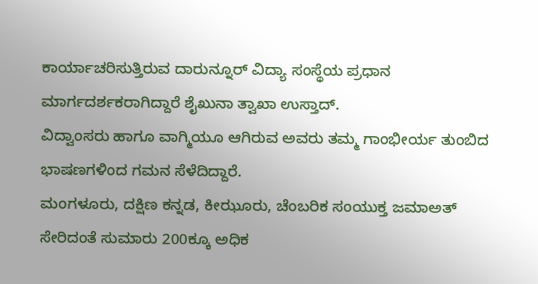ಕಾರ್ಯಾಚರಿಸುತ್ತಿರುವ ದಾರುನ್ನೂರ್ ವಿದ್ಯಾ ಸಂಸ್ಥೆಯ ಪ್ರಧಾನ ಮಾರ್ಗದರ್ಶಕರಾಗಿದ್ದಾರೆ ಶೈಖುನಾ ತ್ವಾಖಾ ಉಸ್ತಾದ್.
ವಿದ್ವಾಂಸರು ಹಾಗೂ ವಾಗ್ಮಿಯೂ ಆಗಿರುವ ಅವರು ತಮ್ಮ ಗಾಂಭೀರ್ಯ ತುಂಬಿದ ಭಾಷಣಗಳಿಂದ ಗಮನ ಸೆಳೆದಿದ್ದಾರೆ.
ಮಂಗಳೂರು, ದಕ್ಷಿಣ ಕನ್ನಡ, ಕೀಝೂರು, ಚೆಂಬರಿಕ ಸಂಯುಕ್ತ ಜಮಾಅತ್ ಸೇರಿದಂತೆ ಸುಮಾರು 200ಕ್ಕೂ ಅಧಿಕ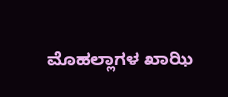ಮೊಹಲ್ಲಾಗಳ ಖಾಝಿ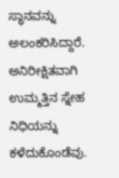ಸ್ಥಾನವನ್ನು ಅಲಂಕರಿಸಿದ್ದಾರೆ.
ಅನಿರೀಕ್ಷಿತವಾಗಿ ಉಮ್ಮತ್ತಿನ ಸ್ನೇಹ ನಿಧಿಯನ್ನು ಕಳೆದುಕೊಂಡೆವು.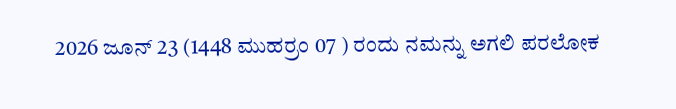2026 ಜೂನ್ 23 (1448 ಮುಹರ್ರಂ 07 ) ರಂದು ನಮನ್ನು ಅಗಲಿ ಪರಲೋಕ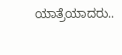ಯಾತ್ರೆಯಾದರು..